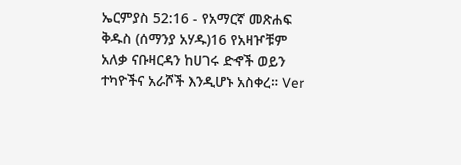ኤርምያስ 52:16 - የአማርኛ መጽሐፍ ቅዱስ (ሰማንያ አሃዱ)16 የአዛዦቹም አለቃ ናቡዛርዳን ከሀገሩ ድኆች ወይን ተካዮችና አራሾች እንዲሆኑ አስቀረ። Ver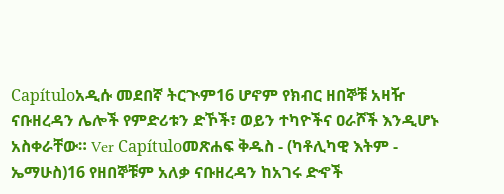Capítuloአዲሱ መደበኛ ትርጒም16 ሆኖም የክብር ዘበኞቹ አዛዥ ናቡዘረዳን ሌሎች የምድሪቱን ድኾች፣ ወይን ተካዮችና ዐራሾች እንዲሆኑ አስቀራቸው። Ver Capítuloመጽሐፍ ቅዱስ - (ካቶሊካዊ እትም - ኤማሁስ)16 የዘበኞቹም አለቃ ናቡዘረዳን ከአገሩ ድኆች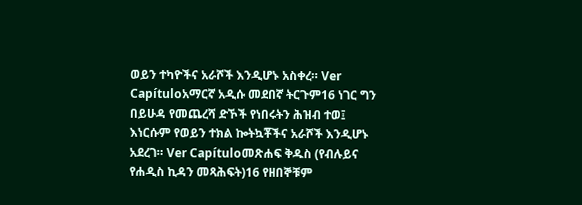ወይን ተካዮችና አራሾች እንዲሆኑ አስቀረ። Ver Capítuloአማርኛ አዲሱ መደበኛ ትርጉም16 ነገር ግን በይሁዳ የመጨረሻ ድኾች የነበሩትን ሕዝብ ተወ፤ እነርሱም የወይን ተክል ኰትኳቾችና አራሾች እንዲሆኑ አደረገ። Ver Capítuloመጽሐፍ ቅዱስ (የብሉይና የሐዲስ ኪዳን መጻሕፍት)16 የዘበኞቹም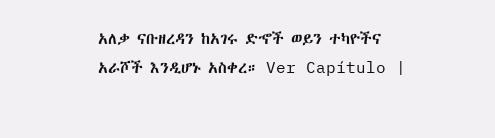አለቃ ናቡዘረዳን ከአገሩ ድኆች ወይን ተካዮችና አራሾች እንዲሆኑ አስቀረ። Ver Capítulo |